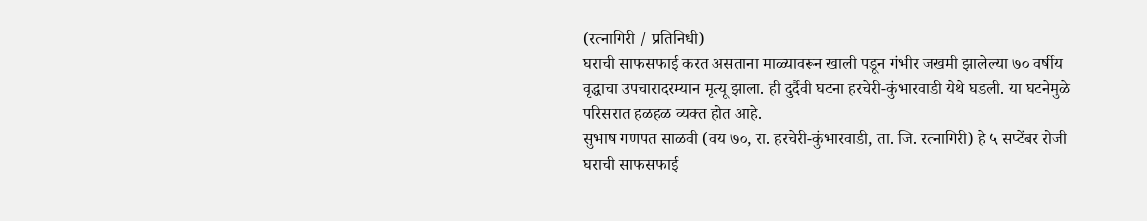(रत्नागिरी / प्रतिनिधी)
घराची साफसफाई करत असताना माळ्यावरून खाली पडून गंभीर जखमी झालेल्या ७० वर्षीय वृद्धाचा उपचारादरम्यान मृत्यू झाला. ही दुर्दैवी घटना हरचेरी-कुंभारवाडी येथे घडली. या घटनेमुळे परिसरात हळहळ व्यक्त होत आहे.
सुभाष गणपत साळवी (वय ७०, रा. हरचेरी-कुंभारवाडी, ता. जि. रत्नागिरी) हे ५ सप्टेंबर रोजी घराची साफसफाई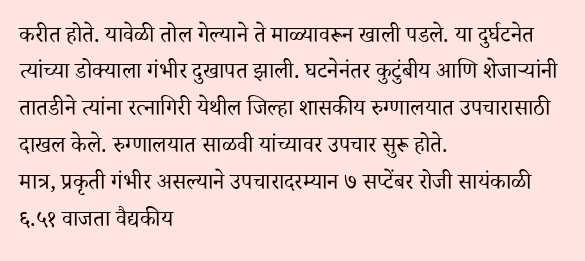करीत होते. यावेळी तोल गेल्याने ते माळ्यावरून खाली पडले. या दुर्घटनेत त्यांच्या डोक्याला गंभीर दुखापत झाली. घटनेनंतर कुटुंबीय आणि शेजाऱ्यांनी तातडीने त्यांना रत्नागिरी येथील जिल्हा शासकीय रुग्णालयात उपचारासाठी दाखल केले. रुग्णालयात साळवी यांच्यावर उपचार सुरू होते.
मात्र, प्रकृती गंभीर असल्याने उपचारादरम्यान ७ सप्टेंबर रोजी सायंकाळी ६.५१ वाजता वैद्यकीय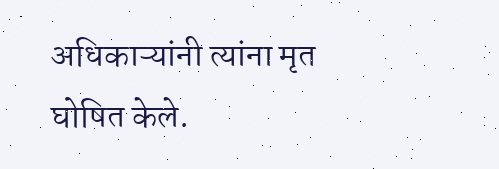अधिकाऱ्यांनी त्यांना मृत घोषित केले.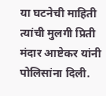या घटनेची माहिती त्यांची मुलगी प्रिती मंदार आष्टेकर यांनी पोलिसांना दिली.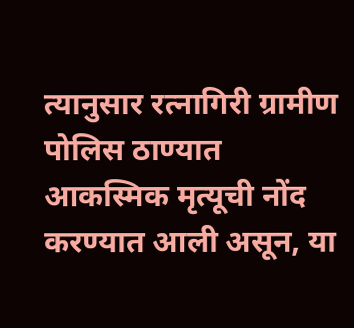त्यानुसार रत्नागिरी ग्रामीण पोलिस ठाण्यात आकस्मिक मृत्यूची नोंद करण्यात आली असून, या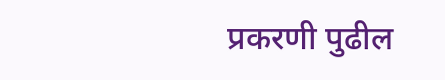प्रकरणी पुढील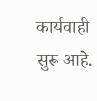कार्यवाही सुरू आहे.